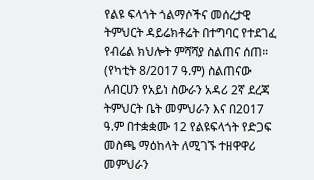የልዩ ፍላጎት ጎልማሶችና መሰረታዊ ትምህርት ዳይሬክቶሬት በተግባር የተደገፈ የብሬል ክህሎት ምሻሻያ ስልጠና ሰጠ።
(የካቲት 8/2017 ዓ.ም) ስልጠናው ለብርሀን የአይነ ስውራን አዳሪ 2ኛ ደረጃ ትምህርት ቤት መምህራን እና በ2017 ዓ.ም በተቋቋሙ 12 የልዩፍላጎት የድጋፍ መስጫ ማዕከላት ለሚገኙ ተዘዋዋሪ መምህራን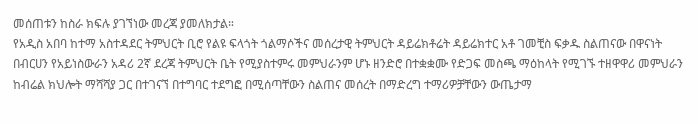መሰጠቱን ከስራ ክፍሉ ያገኘነው መረጃ ያመለክታል።
የአዲስ አበባ ከተማ አስተዳደር ትምህርት ቢሮ የልዩ ፍላጎት ጎልማሶችና መሰረታዊ ትምህርት ዳይሬክቶሬት ዳይሬክተር አቶ ገመቺስ ፍቃዱ ስልጠናው በዋናነት በብርሀን የአይነስውራን አዳሪ 2ኛ ደረጃ ትምህርት ቤት የሚያስተምሩ መምህራንም ሆኑ ዘንድሮ በተቋቋሙ የድጋፍ መስጫ ማዕከላት የሚገኙ ተዘዋዋሪ መምህራን ከብሬል ክህሎት ማሻሻያ ጋር በተገናኘ በተግባር ተደግፎ በሚሰጣቸውን ስልጠና መሰረት በማድረግ ተማሪዎቻቸውን ውጤታማ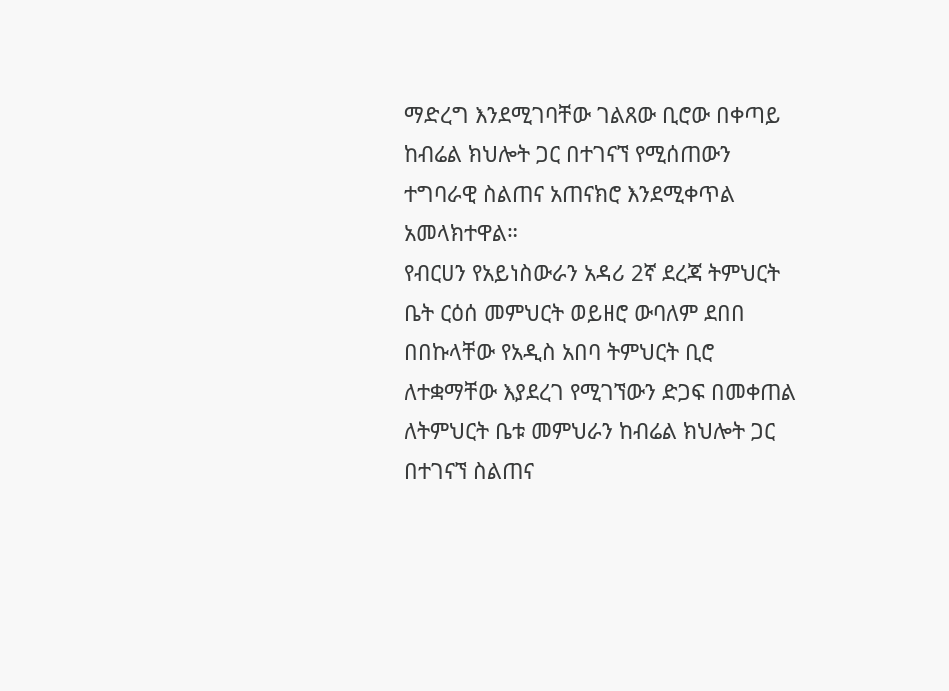ማድረግ እንደሚገባቸው ገልጸው ቢሮው በቀጣይ ከብሬል ክህሎት ጋር በተገናኘ የሚሰጠውን ተግባራዊ ስልጠና አጠናክሮ እንደሚቀጥል አመላክተዋል።
የብርሀን የአይነስውራን አዳሪ 2ኛ ደረጃ ትምህርት ቤት ርዕሰ መምህርት ወይዘሮ ውባለም ደበበ በበኩላቸው የአዲስ አበባ ትምህርት ቢሮ ለተቋማቸው እያደረገ የሚገኘውን ድጋፍ በመቀጠል ለትምህርት ቤቱ መምህራን ከብሬል ክህሎት ጋር በተገናኘ ስልጠና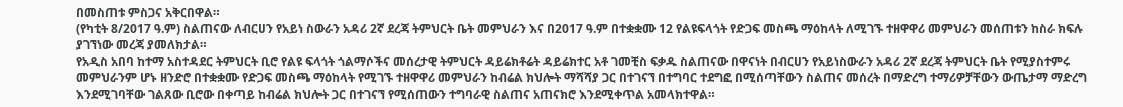በመስጠቱ ምስጋና አቅርበዋል።
(የካቲት 8/2017 ዓ.ም) ስልጠናው ለብርሀን የአይነ ስውራን አዳሪ 2ኛ ደረጃ ትምህርት ቤት መምህራን እና በ2017 ዓ.ም በተቋቋሙ 12 የልዩፍላጎት የድጋፍ መስጫ ማዕከላት ለሚገኙ ተዘዋዋሪ መምህራን መሰጠቱን ከስራ ክፍሉ ያገኘነው መረጃ ያመለክታል።
የአዲስ አበባ ከተማ አስተዳደር ትምህርት ቢሮ የልዩ ፍላጎት ጎልማሶችና መሰረታዊ ትምህርት ዳይሬክቶሬት ዳይሬክተር አቶ ገመቺስ ፍቃዱ ስልጠናው በዋናነት በብርሀን የአይነስውራን አዳሪ 2ኛ ደረጃ ትምህርት ቤት የሚያስተምሩ መምህራንም ሆኑ ዘንድሮ በተቋቋሙ የድጋፍ መስጫ ማዕከላት የሚገኙ ተዘዋዋሪ መምህራን ከብሬል ክህሎት ማሻሻያ ጋር በተገናኘ በተግባር ተደግፎ በሚሰጣቸውን ስልጠና መሰረት በማድረግ ተማሪዎቻቸውን ውጤታማ ማድረግ እንደሚገባቸው ገልጸው ቢሮው በቀጣይ ከብሬል ክህሎት ጋር በተገናኘ የሚሰጠውን ተግባራዊ ስልጠና አጠናክሮ እንደሚቀጥል አመላክተዋል።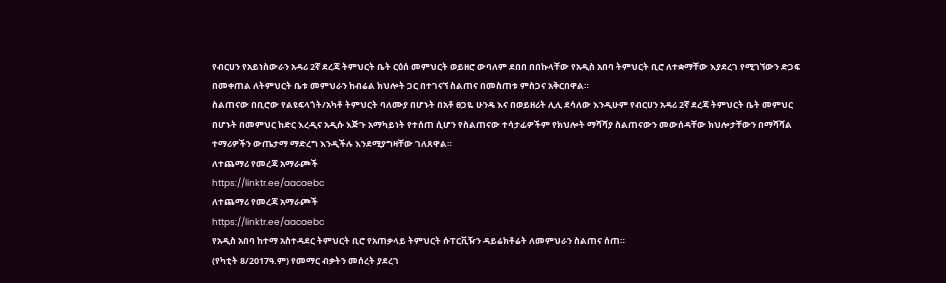የብርሀን የአይነስውራን አዳሪ 2ኛ ደረጃ ትምህርት ቤት ርዕሰ መምህርት ወይዘሮ ውባለም ደበበ በበኩላቸው የአዲስ አበባ ትምህርት ቢሮ ለተቋማቸው እያደረገ የሚገኘውን ድጋፍ በመቀጠል ለትምህርት ቤቱ መምህራን ከብሬል ክህሎት ጋር በተገናኘ ስልጠና በመስጠቱ ምስጋና አቅርበዋል።
ስልጠናው በቢሮው የልዩፍላጎት/አካቶ ትምህርት ባለሙያ በሆኑት በአቶ ፀጋዬ ሁንዴ እና በወይዘሪት ሊሊ ደሳለው እንዲሁም የብርሀን አዳሪ 2ኛ ደረጃ ትምህርት ቤት መምህር በሆኑት በመምህር ከድር እረዲና አዲሱ እጅጉ አማካይነት የተሰጠ ሲሆን የስልጠናው ተሳታፊዎችም የክህሎት ማሻሻያ ስልጠናውን መውሰዳቸው ክህሎታቸውን በማሻሻል ተማሪዎችን ውጤታማ ማድረግ እንዲችሉ እንደሚያግዛቸው ገለጸዋል።
ለተጨማሪ የመረጃ አማራጮች
https://linktr.ee/aacaebc
ለተጨማሪ የመረጃ አማራጮች
https://linktr.ee/aacaebc
የአዲስ አበባ ከተማ አስተዳደር ትምህርት ቢሮ የአጠቃላይ ትምህርት ሱፐርቪዥን ዳይሬክቶሬት ለመምህራን ስልጠና ሰጠ።
(የካቲት 8/2017ዓ.ም) የመማር ብቃትን መሰረት ያደረገ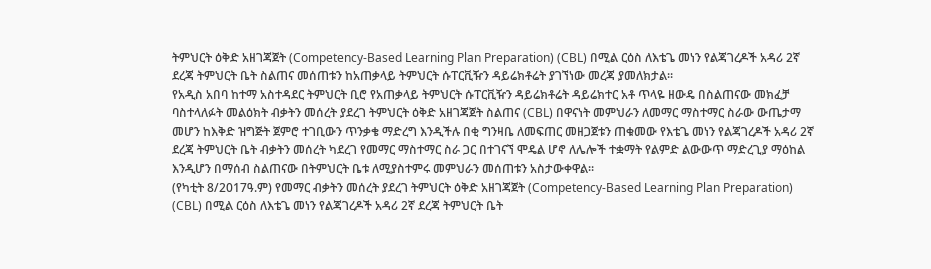ትምህርት ዕቅድ አዘገጃጀት (Competency-Based Learning Plan Preparation) (CBL) በሚል ርዕስ ለእቴጌ መነን የልጃገረዶች አዳሪ 2ኛ ደረጃ ትምህርት ቤት ስልጠና መሰጠቱን ከአጠቃላይ ትምህርት ሱፐርቪዥን ዳይሬክቶሬት ያገኘነው መረጃ ያመለክታል።
የአዲስ አበባ ከተማ አስተዳደር ትምህርት ቢሮ የአጠቃላይ ትምህርት ሱፐርቪዥን ዳይሬክቶሬት ዳይሬክተር አቶ ጥላዬ ዘውዴ በስልጠናው መክፈቻ ባስተላለፉት መልዕክት ብቃትን መሰረት ያደረገ ትምህርት ዕቅድ አዘገጃጀት ስልጠና (CBL) በዋናነት መምህራን ለመማር ማስተማር ስራው ውጤታማ መሆን ከእቅድ ዝግጅት ጀምሮ ተገቢውን ጥንቃቄ ማድረግ እንዲችሉ በቂ ግንዛቤ ለመፍጠር መዘጋጀቱን ጠቁመው የእቴጌ መነን የልጃገረዶች አዳሪ 2ኛ ደረጃ ትምህርት ቤት ብቃትን መሰረት ካደረገ የመማር ማስተማር ስራ ጋር በተገናኘ ሞዴል ሆኖ ለሌሎች ተቋማት የልምድ ልውውጥ ማድረጊያ ማዕከል እንዲሆን በማሰብ ስልጠናው በትምህርት ቤቱ ለሚያስተምሩ መምህራን መሰጠቱን አስታውቀዋል።
(የካቲት 8/2017ዓ.ም) የመማር ብቃትን መሰረት ያደረገ ትምህርት ዕቅድ አዘገጃጀት (Competency-Based Learning Plan Preparation) (CBL) በሚል ርዕስ ለእቴጌ መነን የልጃገረዶች አዳሪ 2ኛ ደረጃ ትምህርት ቤት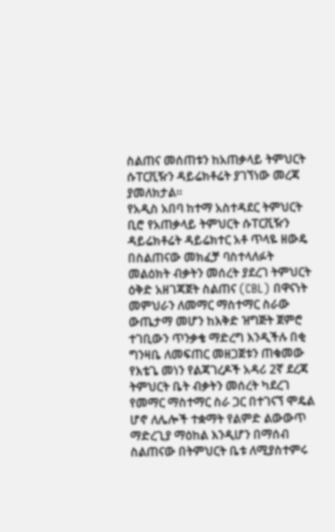ስልጠና መሰጠቱን ከአጠቃላይ ትምህርት ሱፐርቪዥን ዳይሬክቶሬት ያገኘነው መረጃ ያመለክታል።
የአዲስ አበባ ከተማ አስተዳደር ትምህርት ቢሮ የአጠቃላይ ትምህርት ሱፐርቪዥን ዳይሬክቶሬት ዳይሬክተር አቶ ጥላዬ ዘውዴ በስልጠናው መክፈቻ ባስተላለፉት መልዕክት ብቃትን መሰረት ያደረገ ትምህርት ዕቅድ አዘገጃጀት ስልጠና (CBL) በዋናነት መምህራን ለመማር ማስተማር ስራው ውጤታማ መሆን ከእቅድ ዝግጅት ጀምሮ ተገቢውን ጥንቃቄ ማድረግ እንዲችሉ በቂ ግንዛቤ ለመፍጠር መዘጋጀቱን ጠቁመው የእቴጌ መነን የልጃገረዶች አዳሪ 2ኛ ደረጃ ትምህርት ቤት ብቃትን መሰረት ካደረገ የመማር ማስተማር ስራ ጋር በተገናኘ ሞዴል ሆኖ ለሌሎች ተቋማት የልምድ ልውውጥ ማድረጊያ ማዕከል እንዲሆን በማሰብ ስልጠናው በትምህርት ቤቱ ለሚያስተምሩ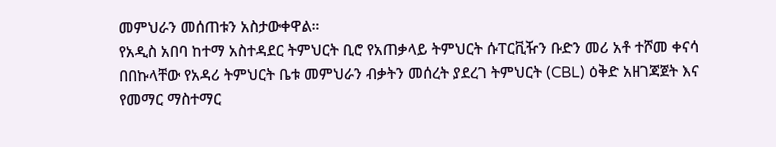መምህራን መሰጠቱን አስታውቀዋል።
የአዲስ አበባ ከተማ አስተዳደር ትምህርት ቢሮ የአጠቃላይ ትምህርት ሱፐርቪዥን ቡድን መሪ አቶ ተሾመ ቀናሳ በበኩላቸው የአዳሪ ትምህርት ቤቱ መምህራን ብቃትን መሰረት ያደረገ ትምህርት (CBL) ዕቅድ አዘገጃጀት እና የመማር ማስተማር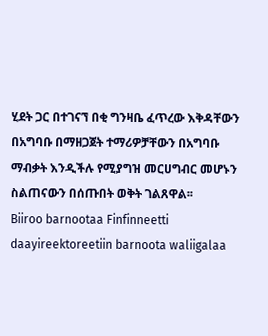ሂደት ጋር በተገናኘ በቂ ግንዛቤ ፈጥረው እቅዳቸውን በአግባቡ በማዘጋጀት ተማሪዎቻቸውን በአግባቡ ማብቃት እንዲችሉ የሚያግዝ መርሀግብር መሆኑን ስልጠናውን በሰጡበት ወቅት ገልጸዋል፡፡
Biiroo barnootaa Finfinneetti daayireektoreetiin barnoota waliigalaa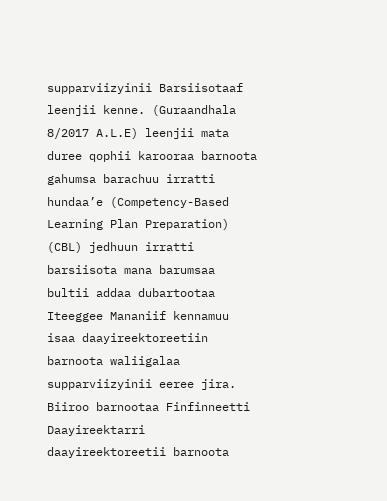supparviizyinii Barsiisotaaf leenjii kenne. (Guraandhala 8/2017 A.L.E) leenjii mata duree qophii karooraa barnoota gahumsa barachuu irratti hundaa’e (Competency-Based Learning Plan Preparation) (CBL) jedhuun irratti barsiisota mana barumsaa bultii addaa dubartootaa Iteeggee Mananiif kennamuu isaa daayireektoreetiin barnoota waliigalaa supparviizyinii eeree jira.
Biiroo barnootaa Finfinneetti Daayireektarri daayireektoreetii barnoota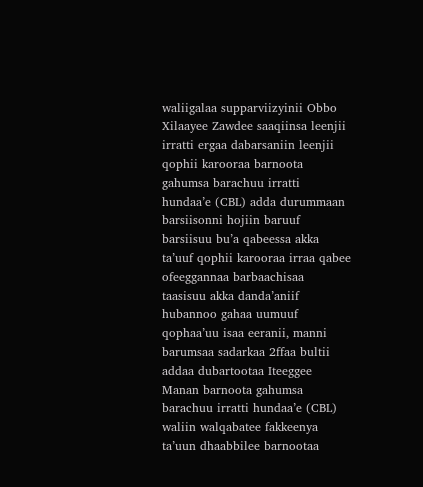waliigalaa supparviizyinii Obbo Xilaayee Zawdee saaqiinsa leenjii irratti ergaa dabarsaniin leenjii qophii karooraa barnoota gahumsa barachuu irratti hundaa’e (CBL) adda durummaan barsiisonni hojiin baruuf barsiisuu bu’a qabeessa akka ta’uuf qophii karooraa irraa qabee ofeeggannaa barbaachisaa taasisuu akka danda’aniif hubannoo gahaa uumuuf qophaa’uu isaa eeranii, manni barumsaa sadarkaa 2ffaa bultii addaa dubartootaa Iteeggee Manan barnoota gahumsa barachuu irratti hundaa’e (CBL) waliin walqabatee fakkeenya ta’uun dhaabbilee barnootaa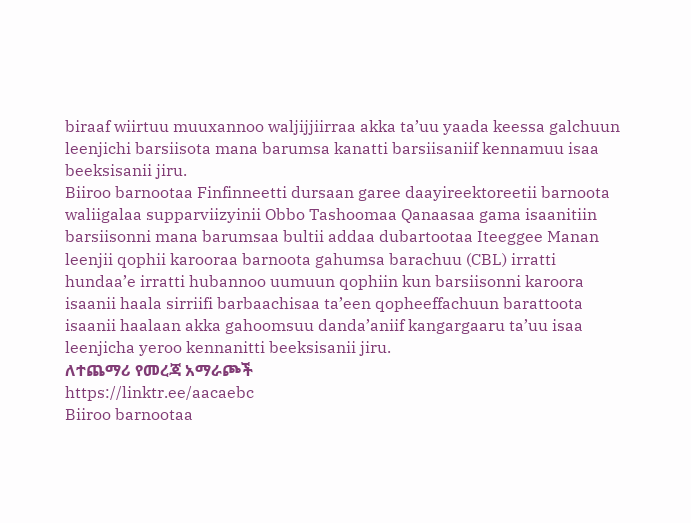biraaf wiirtuu muuxannoo waljijjiirraa akka ta’uu yaada keessa galchuun leenjichi barsiisota mana barumsa kanatti barsiisaniif kennamuu isaa beeksisanii jiru.
Biiroo barnootaa Finfinneetti dursaan garee daayireektoreetii barnoota waliigalaa supparviizyinii Obbo Tashoomaa Qanaasaa gama isaanitiin barsiisonni mana barumsaa bultii addaa dubartootaa Iteeggee Manan leenjii qophii karooraa barnoota gahumsa barachuu (CBL) irratti hundaa’e irratti hubannoo uumuun qophiin kun barsiisonni karoora isaanii haala sirriifi barbaachisaa ta’een qopheeffachuun barattoota isaanii haalaan akka gahoomsuu danda’aniif kangargaaru ta’uu isaa leenjicha yeroo kennanitti beeksisanii jiru.
ለተጨማሪ የመረጃ አማራጮች
https://linktr.ee/aacaebc
Biiroo barnootaa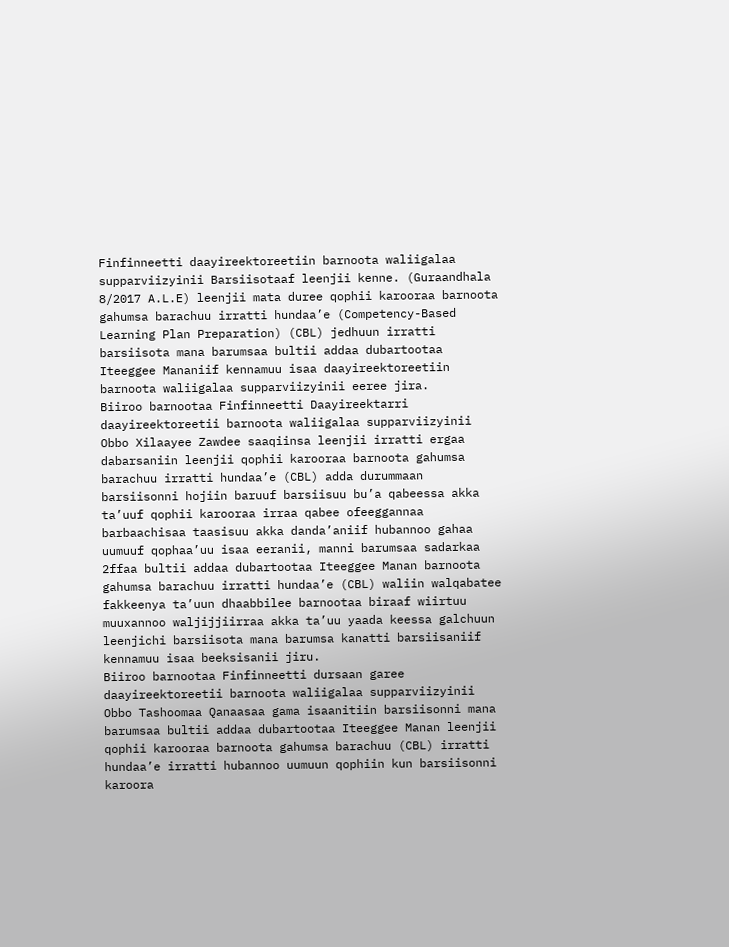Finfinneetti daayireektoreetiin barnoota waliigalaa supparviizyinii Barsiisotaaf leenjii kenne. (Guraandhala 8/2017 A.L.E) leenjii mata duree qophii karooraa barnoota gahumsa barachuu irratti hundaa’e (Competency-Based Learning Plan Preparation) (CBL) jedhuun irratti barsiisota mana barumsaa bultii addaa dubartootaa Iteeggee Mananiif kennamuu isaa daayireektoreetiin barnoota waliigalaa supparviizyinii eeree jira.
Biiroo barnootaa Finfinneetti Daayireektarri daayireektoreetii barnoota waliigalaa supparviizyinii Obbo Xilaayee Zawdee saaqiinsa leenjii irratti ergaa dabarsaniin leenjii qophii karooraa barnoota gahumsa barachuu irratti hundaa’e (CBL) adda durummaan barsiisonni hojiin baruuf barsiisuu bu’a qabeessa akka ta’uuf qophii karooraa irraa qabee ofeeggannaa barbaachisaa taasisuu akka danda’aniif hubannoo gahaa uumuuf qophaa’uu isaa eeranii, manni barumsaa sadarkaa 2ffaa bultii addaa dubartootaa Iteeggee Manan barnoota gahumsa barachuu irratti hundaa’e (CBL) waliin walqabatee fakkeenya ta’uun dhaabbilee barnootaa biraaf wiirtuu muuxannoo waljijjiirraa akka ta’uu yaada keessa galchuun leenjichi barsiisota mana barumsa kanatti barsiisaniif kennamuu isaa beeksisanii jiru.
Biiroo barnootaa Finfinneetti dursaan garee daayireektoreetii barnoota waliigalaa supparviizyinii Obbo Tashoomaa Qanaasaa gama isaanitiin barsiisonni mana barumsaa bultii addaa dubartootaa Iteeggee Manan leenjii qophii karooraa barnoota gahumsa barachuu (CBL) irratti hundaa’e irratti hubannoo uumuun qophiin kun barsiisonni karoora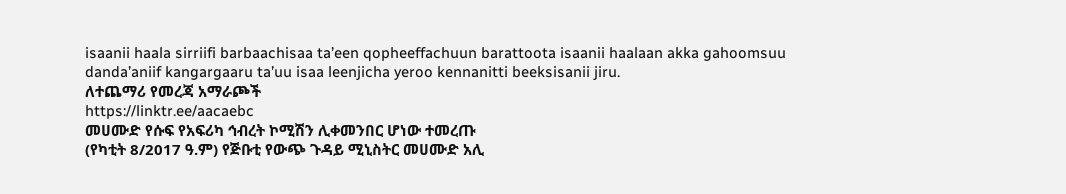isaanii haala sirriifi barbaachisaa ta’een qopheeffachuun barattoota isaanii haalaan akka gahoomsuu danda’aniif kangargaaru ta’uu isaa leenjicha yeroo kennanitti beeksisanii jiru.
ለተጨማሪ የመረጃ አማራጮች
https://linktr.ee/aacaebc
መሀሙድ የሱፍ የአፍሪካ ኅብረት ኮሚሽን ሊቀመንበር ሆነው ተመረጡ
(የካቲት 8/2017 ዓ.ም) የጅቡቲ የውጭ ጉዳይ ሚኒስትር መሀሙድ አሊ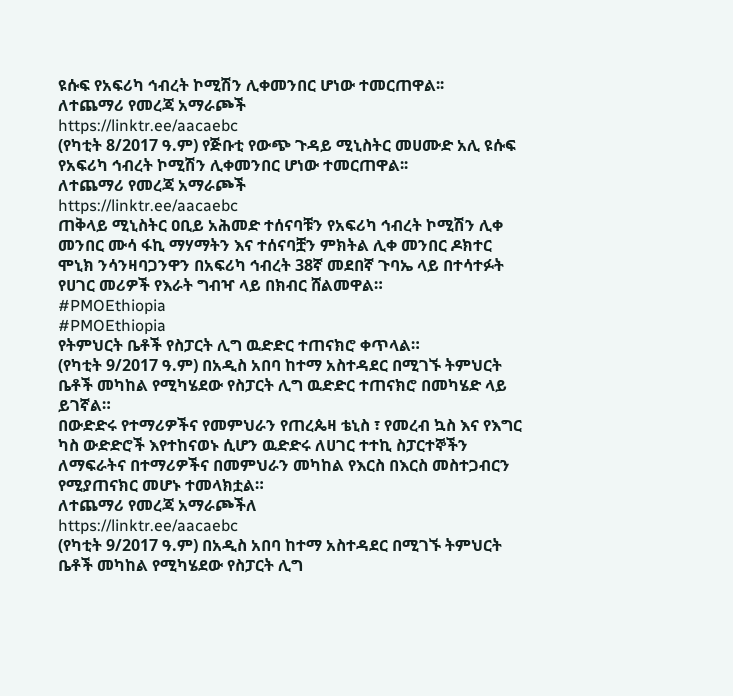ዩሱፍ የአፍሪካ ኅብረት ኮሚሽን ሊቀመንበር ሆነው ተመርጠዋል፡፡
ለተጨማሪ የመረጃ አማራጮች
https://linktr.ee/aacaebc
(የካቲት 8/2017 ዓ.ም) የጅቡቲ የውጭ ጉዳይ ሚኒስትር መሀሙድ አሊ ዩሱፍ የአፍሪካ ኅብረት ኮሚሽን ሊቀመንበር ሆነው ተመርጠዋል፡፡
ለተጨማሪ የመረጃ አማራጮች
https://linktr.ee/aacaebc
ጠቅላይ ሚኒስትር ዐቢይ አሕመድ ተሰናባቹን የአፍሪካ ኅብረት ኮሚሽን ሊቀ መንበር ሙሳ ፋኪ ማሃማትን እና ተሰናባቿን ምክትል ሊቀ መንበር ዶክተር ሞኒክ ንሳንዛባጋንዋን በአፍሪካ ኅብረት 38ኛ መደበኛ ጉባኤ ላይ በተሳተፉት የሀገር መሪዎች የእራት ግብዣ ላይ በክብር ሸልመዋል።
#PMOEthiopia
#PMOEthiopia
የትምህርት ቤቶች የስፓርት ሊግ ዉድድር ተጠናክሮ ቀጥላል።
(የካቲት 9/2017 ዓ.ም) በአዲስ አበባ ከተማ አስተዳደር በሚገኙ ትምህርት ቤቶች መካከል የሚካሄደው የስፓርት ሊግ ዉድድር ተጠናክሮ በመካሄድ ላይ ይገኛል።
በውድድሩ የተማሪዎችና የመምህራን የጠረጴዛ ቴኒስ ፣ የመረብ ኳስ እና የእግር ካስ ውድድሮች እየተከናወኑ ሲሆን ዉድድሩ ለሀገር ተተኪ ስፓርተኞችን ለማፍራትና በተማሪዎችና በመምህራን መካከል የእርስ በእርስ መስተጋብርን የሚያጠናክር መሆኑ ተመላክቷል።
ለተጨማሪ የመረጃ አማራጮችለ
https://linktr.ee/aacaebc
(የካቲት 9/2017 ዓ.ም) በአዲስ አበባ ከተማ አስተዳደር በሚገኙ ትምህርት ቤቶች መካከል የሚካሄደው የስፓርት ሊግ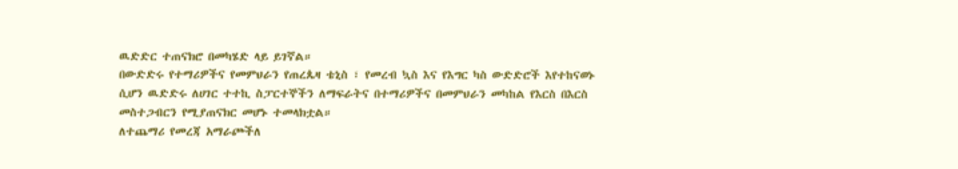ዉድድር ተጠናክሮ በመካሄድ ላይ ይገኛል።
በውድድሩ የተማሪዎችና የመምህራን የጠረጴዛ ቴኒስ ፣ የመረብ ኳስ እና የእግር ካስ ውድድሮች እየተከናወኑ ሲሆን ዉድድሩ ለሀገር ተተኪ ስፓርተኞችን ለማፍራትና በተማሪዎችና በመምህራን መካከል የእርስ በእርስ መስተጋብርን የሚያጠናክር መሆኑ ተመላክቷል።
ለተጨማሪ የመረጃ አማራጮችለ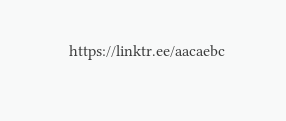https://linktr.ee/aacaebc